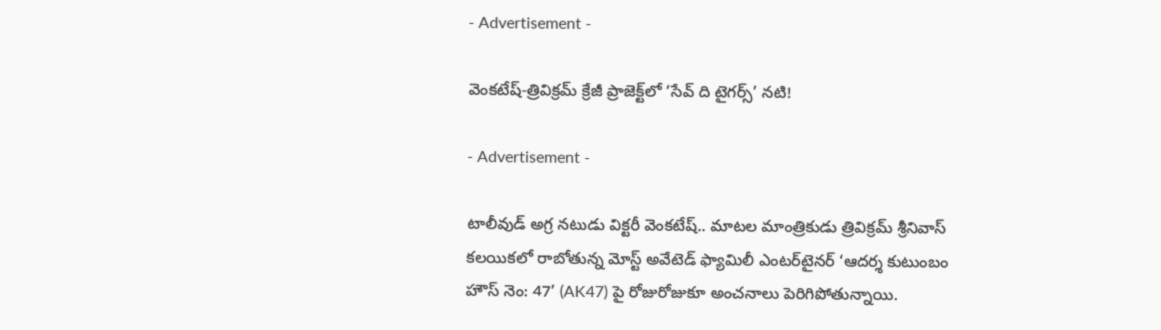- Advertisement -

వెంకటేష్-త్రివిక్రమ్ క్రేజీ ప్రాజెక్ట్‌లో ‘సేవ్ ది టైగర్స్’ నటి!

- Advertisement -

టాలీవుడ్ అగ్ర న‌టుడు విక్టరీ వెంకటేష్.. మాటల మాంత్రికుడు త్రివిక్రమ్ శ్రీనివాస్ కలయికలో రాబోతున్న మోస్ట్ అవేటెడ్ ఫ్యామిలీ ఎంటర్‌టైనర్ ‘ఆదర్శ కుటుంబం హౌస్ నెం: 47’ (AK47) పై రోజురోజుకూ అంచనాలు పెరిగిపోతున్నాయి.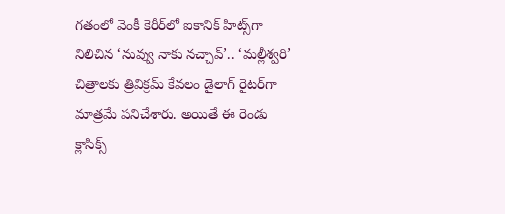గతంలో వెంకీ కెరీర్‌లో ఐకానిక్ హిట్స్‌గా నిలిచిన ‘నువ్వు నాకు నచ్చావ్’.. ‘మల్లీశ్వరి’ చిత్రాలకు త్రివిక్రమ్ కేవలం డైలాగ్ రైటర్‌గా మాత్రమే పనిచేశారు. అయితే ఈ రెండు క్లాసిక్స్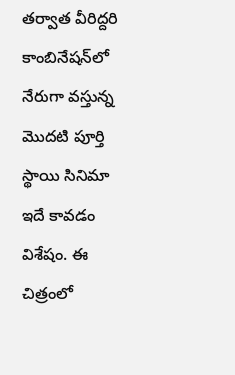తర్వాత వీరిద్దరి కాంబినేషన్‌లో నేరుగా వస్తున్న మొదటి పూర్తి స్థాయి సినిమా ఇదే కావడం విశేషం. ఈ చిత్రంలో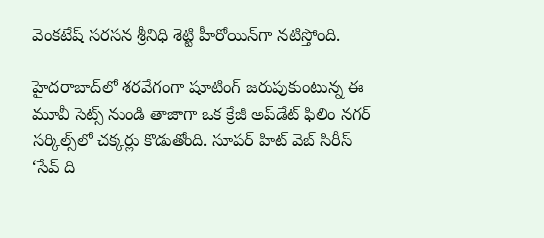వెంకటేష్ సరసన శ్రీనిధి శెట్టి హీరోయిన్‌గా నటిస్తోంది.

హైదరాబాద్‌లో శరవేగంగా షూటింగ్ జరుపుకుంటున్న ఈ మూవీ సెట్స్ నుండి తాజాగా ఒక క్రేజీ అప్‌డేట్ ఫిలిం నగర్ సర్కిల్స్‌లో చక్కర్లు కొడుతోంది. సూపర్ హిట్ వెబ్ సిరీస్ ‘సేవ్ ది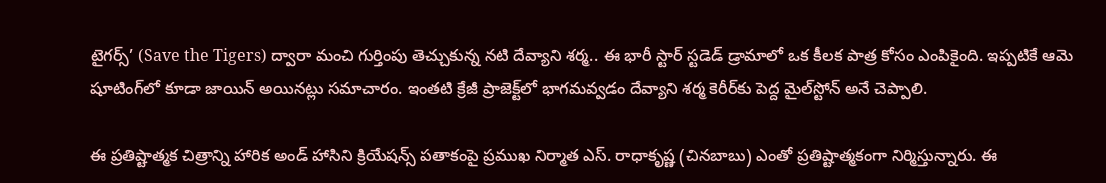టైగర్స్’ (Save the Tigers) ద్వారా మంచి గుర్తింపు తెచ్చుకున్న నటి దేవ్యాని శర్మ.. ఈ భారీ స్టార్ స్టడెడ్ డ్రామాలో ఒక కీలక పాత్ర కోసం ఎంపికైంది. ఇప్పటికే ఆమె షూటింగ్‌లో కూడా జాయిన్ అయినట్లు సమాచారం. ఇంతటి క్రేజీ ప్రాజెక్ట్‌లో భాగమవ్వడం దేవ్యాని శర్మ కెరీర్‌కు పెద్ద మైల్‌స్టోన్ అనే చెప్పాలి.

ఈ ప్రతిష్టాత్మక చిత్రాన్ని హారిక అండ్ హాసిని క్రియేషన్స్ పతాకంపై ప్రముఖ నిర్మాత ఎస్. రాధాకృష్ణ (చినబాబు) ఎంతో ప్రతిష్టాత్మకంగా నిర్మిస్తున్నారు. ఈ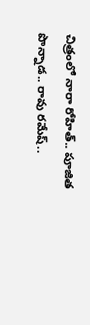చిత్రంలో నారా రోహిత్.. పూజిత పొన్నాడ.. రావు రమేష్..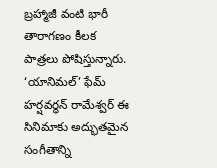బ్రహ్మాజీ వంటి భారీ తారాగణం కీలక పాత్రలు పోషిస్తున్నారు. ‘యానిమల్’ ఫేమ్ హర్షవర్ధన్ రామేశ్వర్ ఈ సినిమాకు అద్భుతమైన సంగీతాన్ని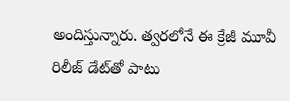అందిస్తున్నారు. త్వరలోనే ఈ క్రేజీ మూవీ రిలీజ్ డేట్‌తో పాటు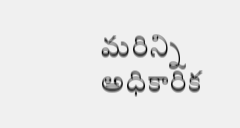మరిన్ని అధికారిక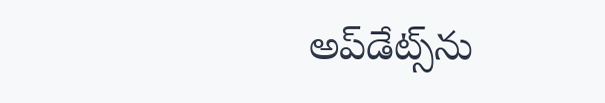అప్‌డేట్స్‌ను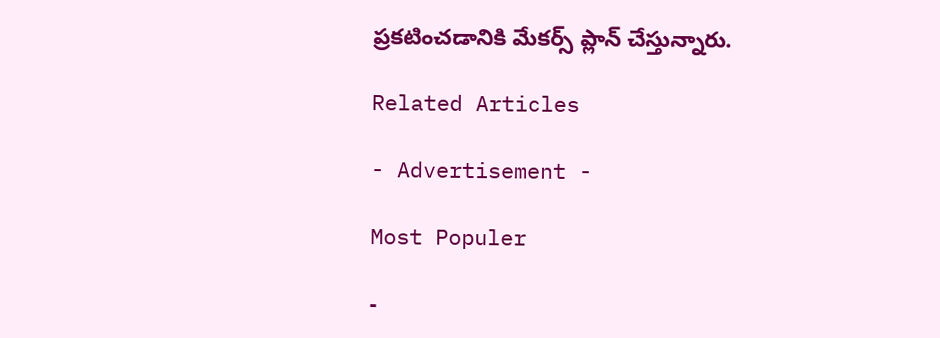ప్రకటించడానికి మేకర్స్ ప్లాన్ చేస్తున్నారు.

Related Articles

- Advertisement -

Most Populer

-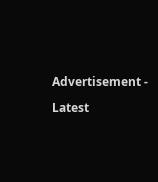Advertisement -

Latest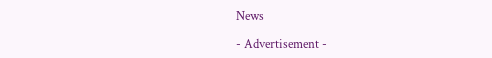News

- Advertisement -